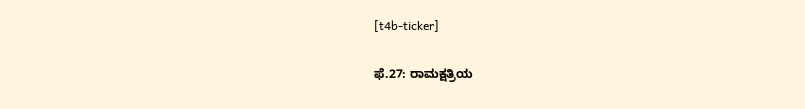[t4b-ticker]

ಫೆ.27: ರಾಮಕ್ಷತ್ರಿಯ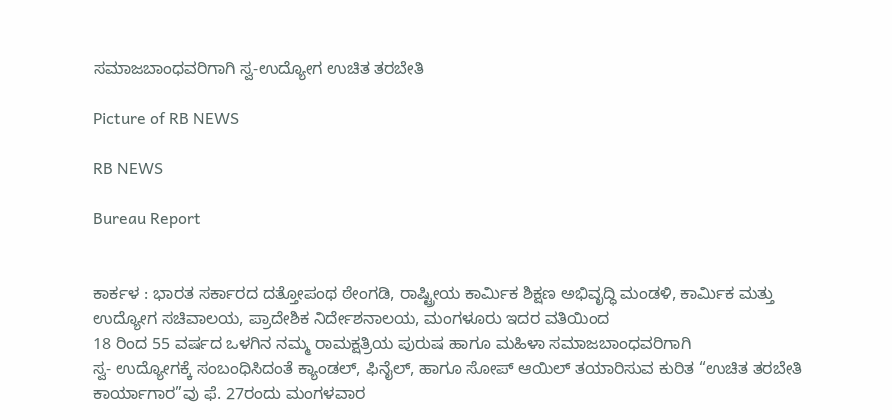ಸಮಾಜಬಾಂಧವರಿಗಾಗಿ ಸ್ವ-ಉದ್ಯೋಗ ಉಚಿತ ತರಬೇತಿ

Picture of RB NEWS

RB NEWS

Bureau Report


ಕಾರ್ಕಳ : ಭಾರತ ಸರ್ಕಾರದ ದತ್ತೋಪಂಥ ಠೇಂಗಡಿ, ರಾಷ್ಟ್ರೀಯ ಕಾರ್ಮಿಕ ಶಿಕ್ಷಣ ಅಭಿವೃದ್ಧಿ ಮಂಡಳಿ, ಕಾರ್ಮಿಕ ಮತ್ತು ಉದ್ಯೋಗ ಸಚಿವಾಲಯ, ಪ್ರಾದೇಶಿಕ ನಿರ್ದೇಶನಾಲಯ, ಮಂಗಳೂರು ಇದರ ವತಿಯಿಂದ
18 ರಿಂದ 55 ವರ್ಷದ ಒಳಗಿನ ನಮ್ಮ ರಾಮಕ್ಷತ್ರಿಯ ಪುರುಷ ಹಾಗೂ ಮಹಿಳಾ ಸಮಾಜಬಾಂಧವರಿಗಾಗಿ
ಸ್ವ- ಉದ್ಯೋಗಕ್ಕೆ ಸಂಬಂಧಿಸಿದಂತೆ ಕ್ಯಾಂಡಲ್, ಫಿನೈಲ್, ಹಾಗೂ ಸೋಪ್ ಆಯಿಲ್ ತಯಾರಿಸುವ ಕುರಿತ “ಉಚಿತ ತರಬೇತಿ ಕಾರ್ಯಾಗಾರ”ವು ಫೆ. 27ರಂದು ಮಂಗಳವಾರ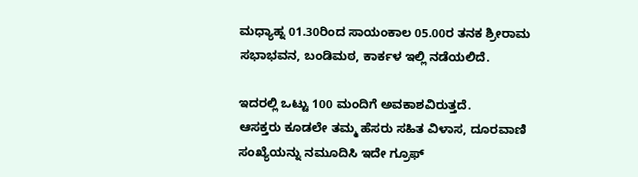ಮಧ್ಯಾಹ್ನ 01.30ರಿಂದ ಸಾಯಂಕಾಲ 05.00ರ ತನಕ ಶ್ರೀರಾಮ ಸಭಾಭವನ, ಬಂಡಿಮಠ, ಕಾರ್ಕಳ ಇಲ್ಲಿ ನಡೆಯಲಿದೆ.

ಇದರಲ್ಲಿ ಒಟ್ಟು 100 ಮಂದಿಗೆ ಅವಕಾಶವಿರುತ್ತದೆ.
ಆಸಕ್ತರು ಕೂಡಲೇ ತಮ್ಮ ಹೆಸರು ಸಹಿತ ವಿಳಾಸ, ದೂರವಾಣಿ ಸಂಖ್ಯೆಯನ್ನು ನಮೂದಿಸಿ ಇದೇ ಗ್ರೂಫ್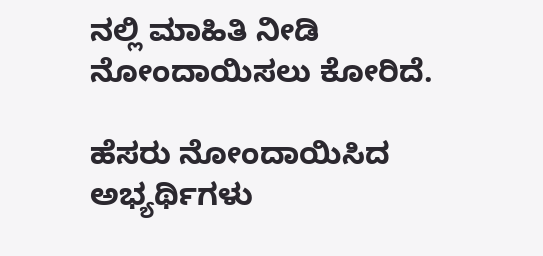ನಲ್ಲಿ ಮಾಹಿತಿ ನೀಡಿ ನೋಂದಾಯಿಸಲು ಕೋರಿದೆ.

ಹೆಸರು ನೋಂದಾಯಿಸಿದ ಅಭ್ಯರ್ಥಿಗಳು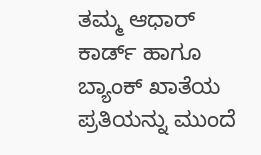ತಮ್ಮ ಆಧಾರ್ ಕಾರ್ಡ್ ಹಾಗೂ ಬ್ಯಾಂಕ್ ಖಾತೆಯ ಪ್ರತಿಯನ್ನು ಮುಂದೆ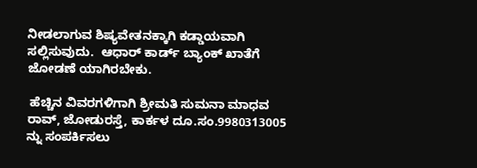ನೀಡಲಾಗುವ ಶಿಷ್ಯವೇತನಕ್ಕಾಗಿ ಕಡ್ಡಾಯವಾಗಿ ಸಲ್ಲಿಸುವುದು.  ಆಧಾರ್ ಕಾರ್ಡ್ ಬ್ಯಾಂಕ್ ಖಾತೆಗೆ ಜೋಡಣೆ ಯಾಗಿರಬೇಕು.

 ಹೆಚ್ಚಿನ ವಿವರಗಳಿಗಾಗಿ ಶ್ರೀಮತಿ ಸುಮನಾ ಮಾಧವ ರಾವ್, ಜೋಡುರಸ್ತೆ, ಕಾರ್ಕಳ ದೂ.ಸಂ.9980313005 ನ್ನು ಸಂಪರ್ಕಿಸಲು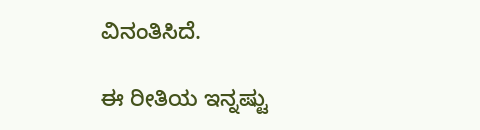ವಿನಂತಿಸಿದೆ.

ಈ ರೀತಿಯ ಇನ್ನಷ್ಟು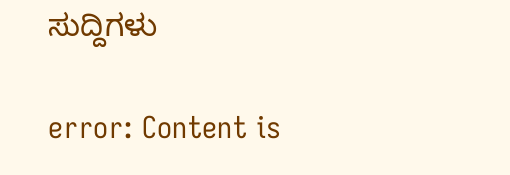ಸುದ್ದಿಗಳು

error: Content is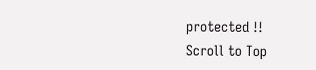protected !!
Scroll to Top